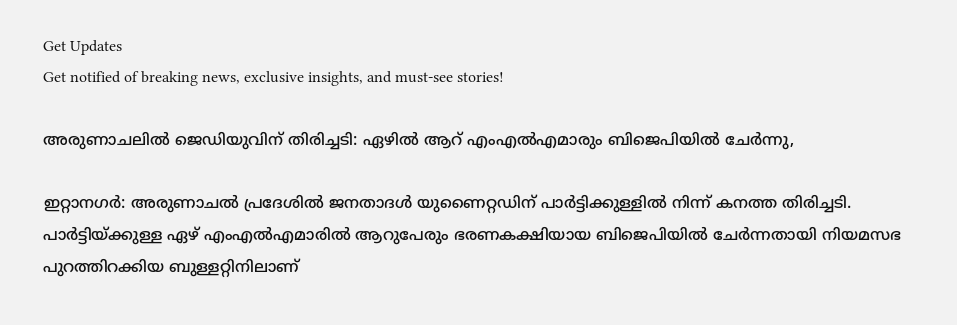Get Updates
Get notified of breaking news, exclusive insights, and must-see stories!

അരുണാചലിൽ ജെഡിയുവിന് തിരിച്ചടി: ഏഴിൽ ആറ് എംഎൽഎമാരും ബിജെപിയിൽ ചേർന്നു,

ഇറ്റാനഗർ: അരുണാചൽ പ്രദേശിൽ ജനതാദൾ യുണൈറ്റഡിന് പാർട്ടിക്കുള്ളിൽ നിന്ന് കനത്ത തിരിച്ചടി. പാർട്ടിയ്ക്കുള്ള ഏഴ് എം‌എൽ‌എമാരിൽ ആറുപേരും ഭരണകക്ഷിയായ ബിജെപിയിൽ ചേർന്നതായി നിയമസഭ പുറത്തിറക്കിയ ബുള്ളറ്റിനിലാണ്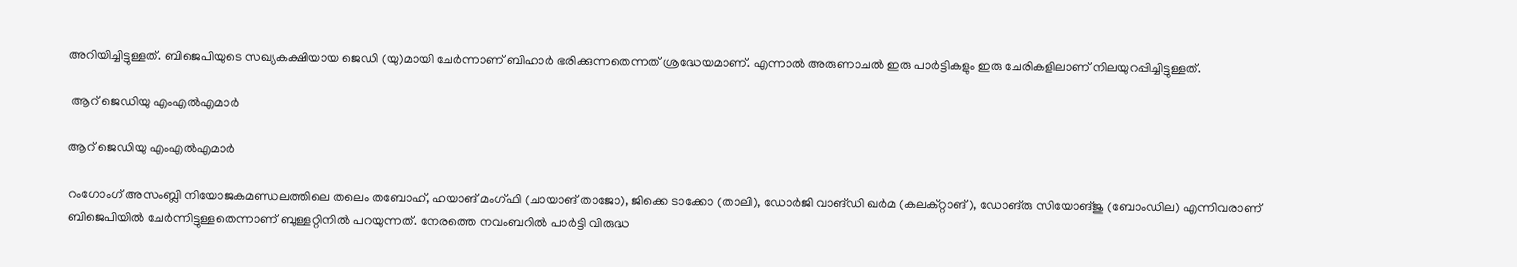അറിയിച്ചിട്ടുള്ളത്. ബിജെപിയുടെ സഖ്യകക്ഷിയായ ജെഡി (യു)മായി ചേർന്നാണ് ബിഹാർ ഭരിക്കുന്നതെന്നത് ശ്രദ്ധേയമാണ്. എന്നാൽ അരുണാചൽ ഇരു പാർട്ടികളും ഇരു ചേരികളിലാണ് നിലയുറപ്പിച്ചിട്ടുള്ളത്.

 ആറ് ജെഡിയു എംഎൽഎമാർ

ആറ് ജെഡിയു എംഎൽഎമാർ

റം‌ഗോംഗ് അസംബ്ലി നിയോജകമണ്ഡലത്തിലെ തലെം തബോഹ്, ഹയാങ് മംഗ്ഫി (ചായാങ് താജോ), ജിക്കെ ടാക്കോ (താലി), ഡോർജി വാങ്‌ഡി ഖർമ (കലക്റ്റാങ്), ഡോങ്‌രു സിയോങ്‌ജു (ബോംഡില) എന്നിവരാണ് ബിജെപിയിൽ ചേർന്നിട്ടുള്ളതെന്നാണ് ബുള്ളറ്റിനിൽ പറയുന്നത്. നേരത്തെ നവംബറിൽ പാർട്ടി വിരുദ്ധ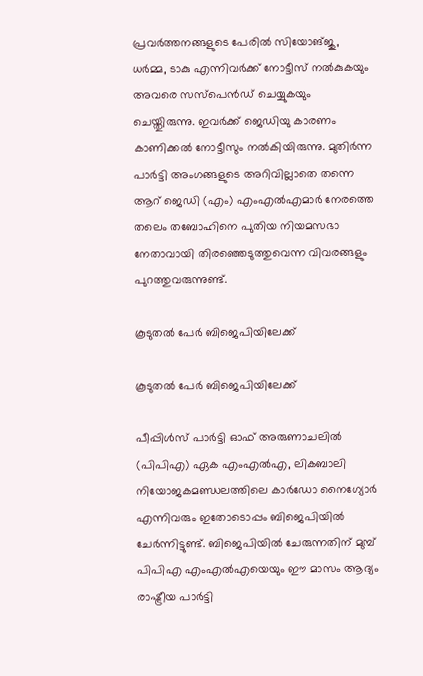പ്രവർത്തനങ്ങളുടെ പേരിൽ സിയോങ്‌ജു, ധർമ്മ, ടാകു എന്നിവർക്ക് നോട്ടീസ് നൽകുകയും അവരെ സസ്‌പെൻഡ് ചെയ്യുകയും ചെയ്തുിരുന്നു. ഇവർക്ക് ജെഡിയു കാരണം കാണിക്കൽ നോട്ടീസും നൽകിയിരുന്നു. മുതിർന്ന പാർട്ടി അംഗങ്ങളുടെ അറിവില്ലാതെ തന്നെ ആറ് ജെഡി (എം) എം‌എൽ‌എമാർ നേരത്തെ തലെം തബോഹിനെ പുതിയ നിയമസഭാ നേതാവായി തിരഞ്ഞെടുത്തുവെന്ന വിവരങ്ങളും പുറത്തുവരുന്നുണ്ട്.

കൂടുതൽ പേർ ബിജെപിയിലേക്ക്

കൂടുതൽ പേർ ബിജെപിയിലേക്ക്

പീപ്പിൾസ് പാർട്ടി ഓഫ് അരുണാചലിൽ (പിപിഎ) ഏക എം‌എൽ‌എ, ലികബാലി നിയോജകമണ്ഡലത്തിലെ കാർഡോ നൈഗ്യോർ എന്നിവരും ഇതോടൊപ്പം ബിജെപിയിൽ ചേർന്നിട്ടുണ്ട്. ബിജെപിയിൽ ചേരുന്നതിന് മുമ്പ് പി‌പി‌എ എം‌എൽ‌എയെയും ഈ മാസം ആദ്യം രാഷ്ട്രീയ പാർട്ടി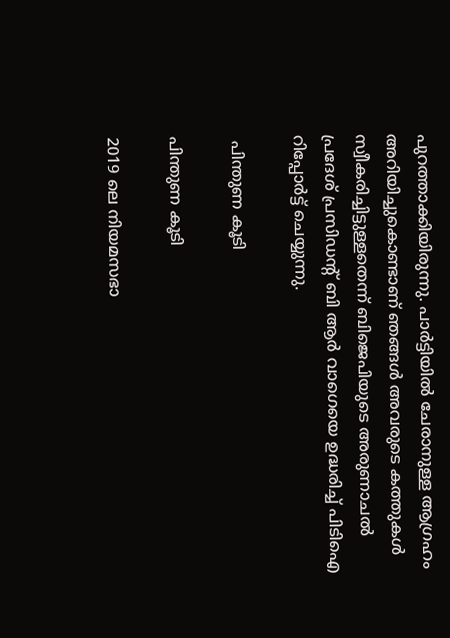പുറത്താക്കിയിരുന്നു. പാർട്ടിയിൽ ചേരാനുള്ള ആഗ്രഹം അറിയിച്ചുകൊണ്ടാണ് ഞങ്ങൾ അവരുടെ കത്തുകൾ സ്വീകരിച്ചിട്ടുള്ളതെന്ന് ബിജെപിയുടെ അരുണാചൽ പ്രദേശ് പ്രസിഡന്റ് ബി ആർ വാഗെയെ ഉദ്ധരിച്ച് പിടിഐ റിപ്പോർട്ട് ചെയ്യുന്നു.

 പിന്തുണ കൂടി

പിന്തുണ കൂടി

2019 ലെ നിയമസഭാ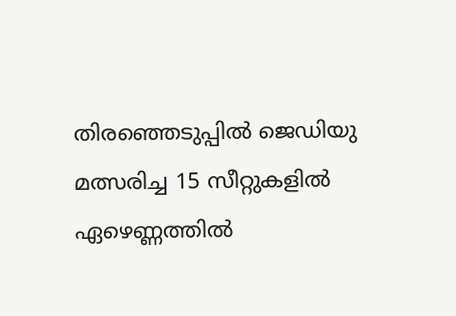തിരഞ്ഞെടുപ്പിൽ ജെഡിയു മത്സരിച്ച 15 സീറ്റുകളിൽ ഏഴെണ്ണത്തിൽ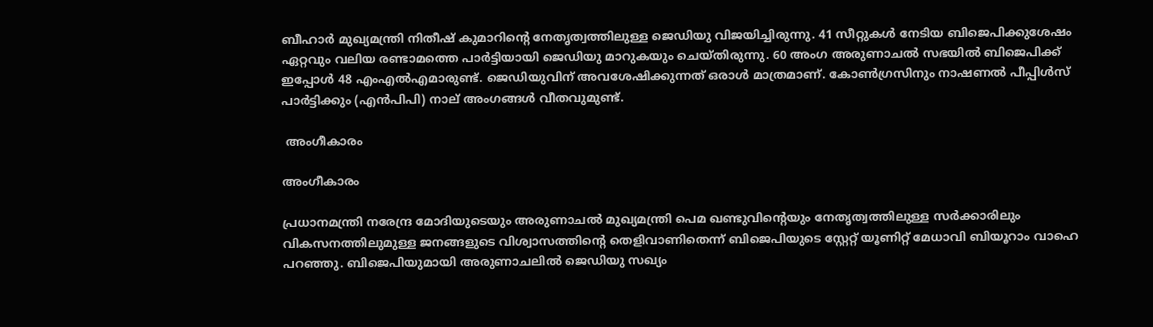ബീഹാർ മുഖ്യമന്ത്രി നിതീഷ് കുമാറിന്റെ നേതൃത്വത്തിലുള്ള ജെഡിയു വിജയിച്ചിരുന്നു. 41 സീറ്റുകൾ നേടിയ ബിജെപിക്കുശേഷം ഏറ്റവും വലിയ രണ്ടാമത്തെ പാർട്ടിയായി ജെഡിയു മാറുകയും ചെയ്തിരുന്നു. 60 അംഗ അരുണാചൽ സഭയിൽ ബിജെപിക്ക് ഇപ്പോൾ 48 എം‌എൽ‌എമാരുണ്ട്. ജെഡിയുവിന് അവശേഷിക്കുന്നത് ഒരാൾ മാത്രമാണ്. കോൺഗ്രസിനും നാഷണൽ പീപ്പിൾസ് പാർട്ടിക്കും (എൻ‌പി‌പി) നാല് അംഗങ്ങൾ വീതവുമുണ്ട്.

 അംഗീകാരം

അംഗീകാരം

പ്രധാനമന്ത്രി നരേന്ദ്ര മോദിയുടെയും അരുണാചൽ മുഖ്യമന്ത്രി പെമ ഖണ്ടുവിന്റെയും നേതൃത്വത്തിലുള്ള സർക്കാരിലും വികസനത്തിലുമുള്ള ജനങ്ങളുടെ വിശ്വാസത്തിന്റെ തെളിവാണിതെന്ന് ബിജെപിയുടെ സ്റ്റേറ്റ് യൂണിറ്റ് മേധാവി ബിയൂറാം വാഹെ പറഞ്ഞു. ബിജെപിയുമായി അരുണാചലിൽ ജെഡിയു സഖ്യം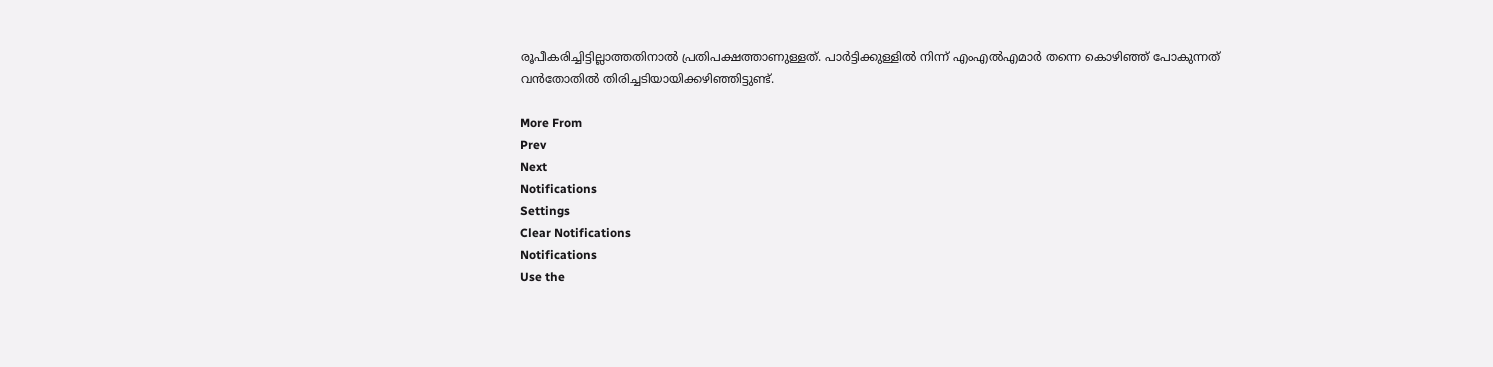രൂപീകരിച്ചിട്ടില്ലാത്തതിനാൽ പ്രതിപക്ഷത്താണുള്ളത്. പാർട്ടിക്കുള്ളിൽ നിന്ന് എംഎൽഎമാർ തന്നെ കൊഴിഞ്ഞ് പോകുന്നത് വൻതോതിൽ തിരിച്ചടിയായിക്കഴിഞ്ഞിട്ടുണ്ട്.

More From
Prev
Next
Notifications
Settings
Clear Notifications
Notifications
Use the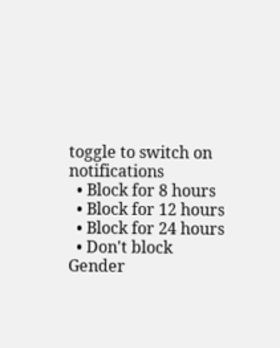toggle to switch on notifications
  • Block for 8 hours
  • Block for 12 hours
  • Block for 24 hours
  • Don't block
Gender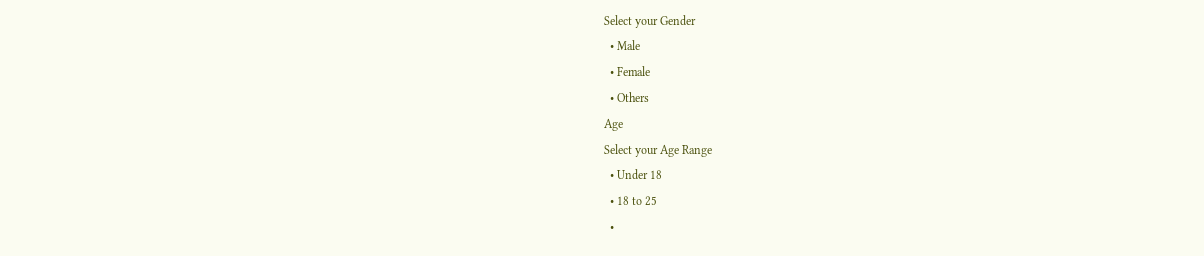Select your Gender
  • Male
  • Female
  • Others
Age
Select your Age Range
  • Under 18
  • 18 to 25
  •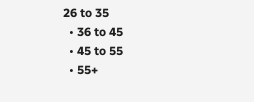26 to 35
  • 36 to 45
  • 45 to 55
  • 55+